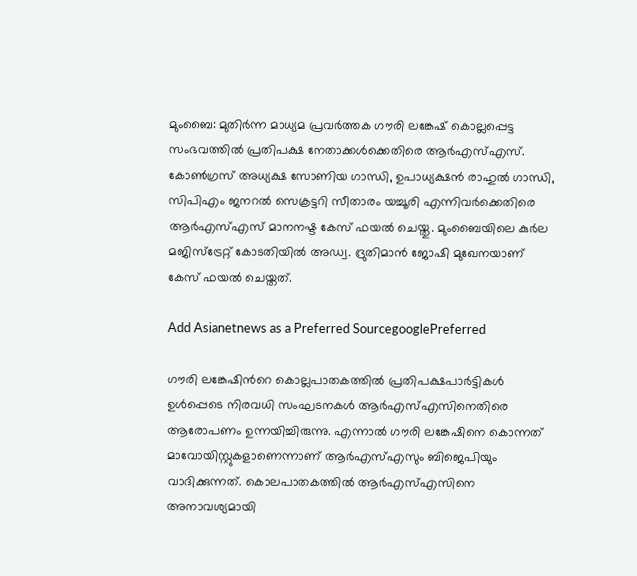മുംബൈ: മുതിര്‍ന്ന മാധ്യമ പ്രവര്‍ത്തക ഗൗരി ലങ്കേഷ് കൊല്ലപ്പെട്ട സംഭവത്തില്‍ പ്രതിപക്ഷ നേതാക്കള്‍ക്കെതിരെ ആര്‍എസ്എസ്. കോണ്‍ഗ്രസ് അധ്യക്ഷ സോണിയ ഗാന്ധി, ഉപാധ്യക്ഷന്‍ രാഹുല്‍ ഗാന്ധി, സിപിഎം ജനറല്‍ സെക്രട്ടറി സീതാരം യച്ചൂരി എന്നിവര്‍ക്കെതിരെ ആര്‍എസ്എസ് മാനനഷ്ട കേസ് ഫയല്‍ ചെയ്തു. മുംബൈയിലെ കുര്‍ല മജിസ്‌ട്രേ‌റ്റ് കോടതിയില്‍ അഡ്വ. ദ്രുതിമാന്‍ ജോഷി മുഖേനയാണ് കേസ് ഫയല്‍ ചെയ്തത്.

Add Asianetnews as a Preferred SourcegooglePreferred

ഗൗരി ലങ്കേഷിന്‍റെ കൊല്ലപാതകത്തില്‍ പ്രതിപക്ഷപാര്‍ട്ടികള്‍ ഉള്‍പ്പെടെ നിരവധി സംഘടനകള്‍ ആര്‍എസ്എസിനെതിരെ ആരോപണം ഉന്നയിച്ചിരുന്നു. എന്നാല്‍ ഗൗരി ലങ്കേഷിനെ കൊന്നത് മാവോയിസ്റ്റുകളാണെന്നാണ് ആര്‍എസ്എസും ബിജെപിയും വാദിക്കുന്നത്. കൊലപാതകത്തില്‍ ആര്‍എസ്എസിനെ അനാവശ്യമായി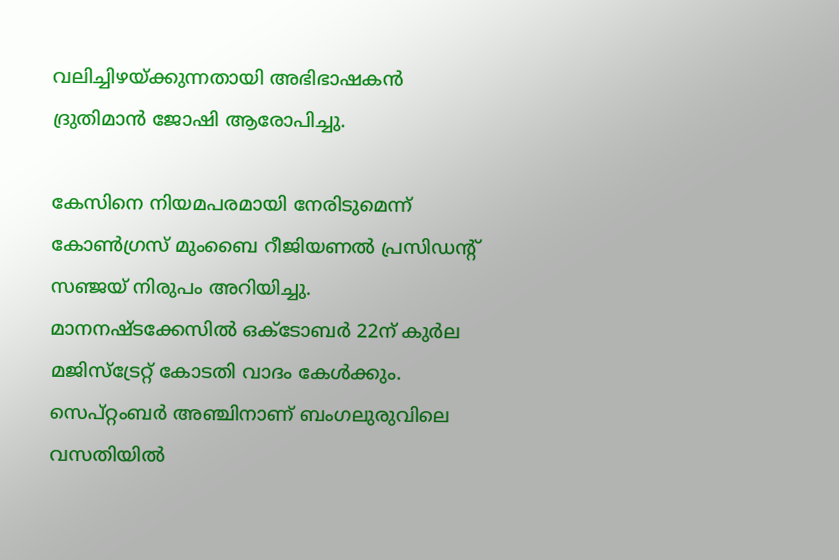വലിച്ചിഴയ്ക്കുന്നതായി അഭിഭാഷകന്‍ ദ്രുതിമാന്‍ ജോഷി ആരോപിച്ചു.

കേസിനെ നിയമപരമായി നേരിടുമെന്ന് കോണ്‍ഗ്രസ് മുംബൈ റീജിയണല്‍ പ്രസിഡന്‍റ് സഞ്ജയ് നിരുപം അറിയിച്ചു. മാനനഷ്ടക്കേസില്‍ ഒക്ടോബര്‍ 22ന് കുര്‍ല മജിസ്‌ട്രേ‌റ്റ് കോടതി വാദം കേള്‍ക്കും. സെപ്റ്റംബര്‍ അഞ്ചിനാണ് ബംഗലുരുവിലെ വസതിയില്‍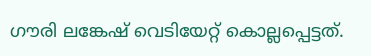ഗൗരി ലങ്കേഷ് വെടിയേറ്റ് കൊല്ലപ്പെട്ടത്.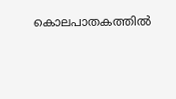കൊലപാതകത്തില്‍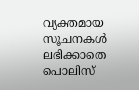വ്യക്തമായ സൂചനകള്‍ ലഭിക്കാതെ പൊലിസ്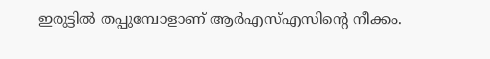ഇരുട്ടില്‍ തപ്പുമ്പോളാണ് ആര്‍എസ്എസിന്‍റെ നീക്കം.